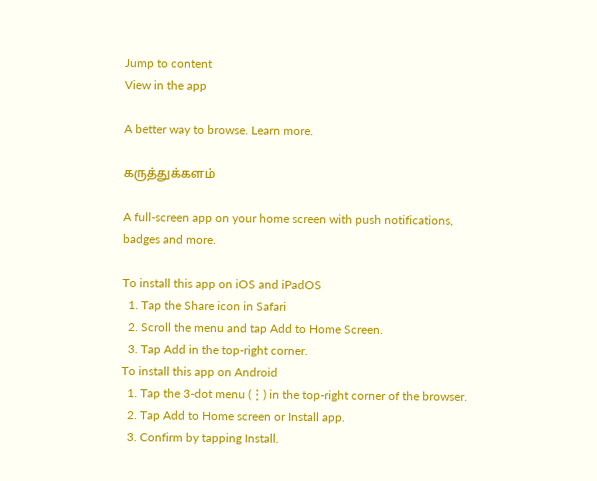Jump to content
View in the app

A better way to browse. Learn more.

கருத்துக்களம்

A full-screen app on your home screen with push notifications, badges and more.

To install this app on iOS and iPadOS
  1. Tap the Share icon in Safari
  2. Scroll the menu and tap Add to Home Screen.
  3. Tap Add in the top-right corner.
To install this app on Android
  1. Tap the 3-dot menu (⋮) in the top-right corner of the browser.
  2. Tap Add to Home screen or Install app.
  3. Confirm by tapping Install.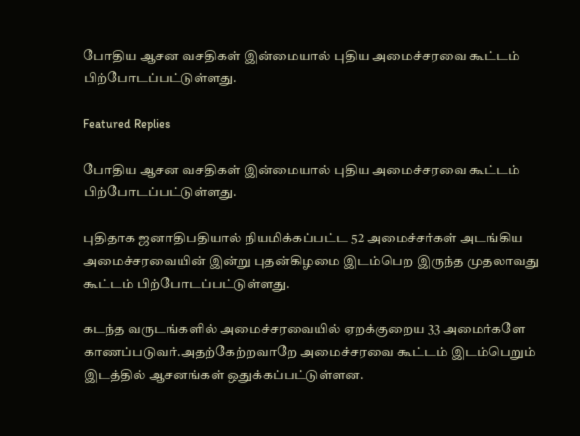போதிய ஆசன வசதிகள் இன்மையால் புதிய அமைச்சரவை கூட்டம் பிற்போடப்பட்டுள்ளது.

Featured Replies

போதிய ஆசன வசதிகள் இன்மையால் புதிய அமைச்சரவை கூட்டம் பிற்போடப்பட்டுள்ளது.

புதிதாக ஜனாதிபதியால் நியமிக்கப்பட்ட 52 அமைச்சர்கள் அடங்கிய அமைச்சரவையின் இன்று புதன்கிழமை இடம்பெற இருந்த முதலாவது கூட்டம் பிற்போடப்பட்டுள்ளது.

கடந்த வருடங்களில் அமைச்சரவையில் ஏறக்குறைய 33 அமைர்களே காணப்படுவர்.அதற்கேற்றவாறே அமைச்சரவை கூட்டம் இடம்பெறும் இடத்தில் ஆசனங்கள் ஒதுக்கப்பட்டுள்ளன.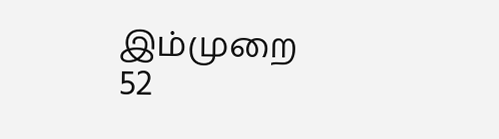இம்முறை 52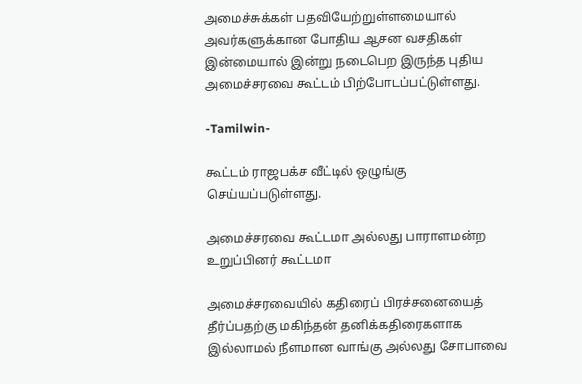அமைச்சுக்கள் பதவியேற்றுள்ளமையால் அவர்களுக்கான போதிய ஆசன வசதிகள் இன்மையால் இன்று நடைபெற இருந்த புதிய அமைச்சரவை கூட்டம் பிற்போடப்பட்டுள்ளது.

-Tamilwin-

கூட்டம் ராஜபக்ச வீட்டில் ஒழுங்கு செய்யப்படுள்ளது.

அமைச்சரவை கூட்டமா அல்லது பாராளமன்ற உறுப்பினர் கூட்டமா

அமைச்சரவையில் கதிரைப் பிரச்சனையைத் தீர்ப்பதற்கு மகிந்தன் தனிக்கதிரைகளாக இல்லாமல் நீளமான வாங்கு அல்லது சோபாவை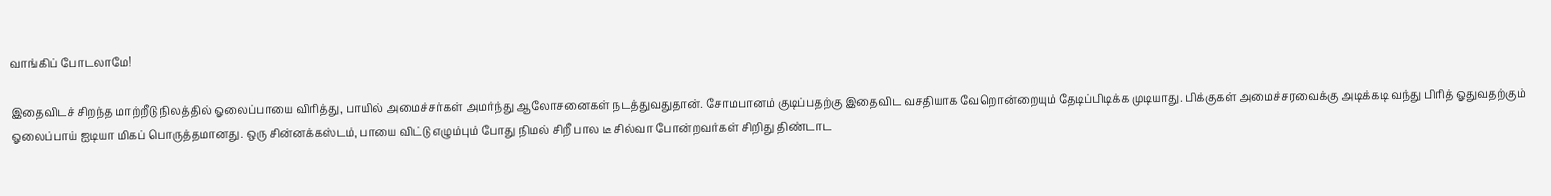வாங்கிப் போடலாமே!

இதைவிடச் சிறந்த மாற்றீடு நிலத்தில் ஓலைப்பாயை விரித்து, பாயில் அமைச்சர்கள் அமர்ந்து ஆலோசனைகள் நடத்துவதுதான். சோமபானம் குடிப்பதற்கு இதைவிட வசதியாக வேறொன்றையும் தேடிப்பிடிக்க முடியாது. பிக்குகள் அமைச்சரவைக்கு அடிக்கடி வந்து பிரித் ஓதுவதற்கும் ஓலைப்பாய் ஐடியா மிகப் பொருத்தமானது. ஒரு சின்னக்கஸ்டம், பாயை விட்டு எழும்பும் போது நிமல் சிறீ பால டீ சில்வா போன்றவர்கள் சிறிது திண்டாட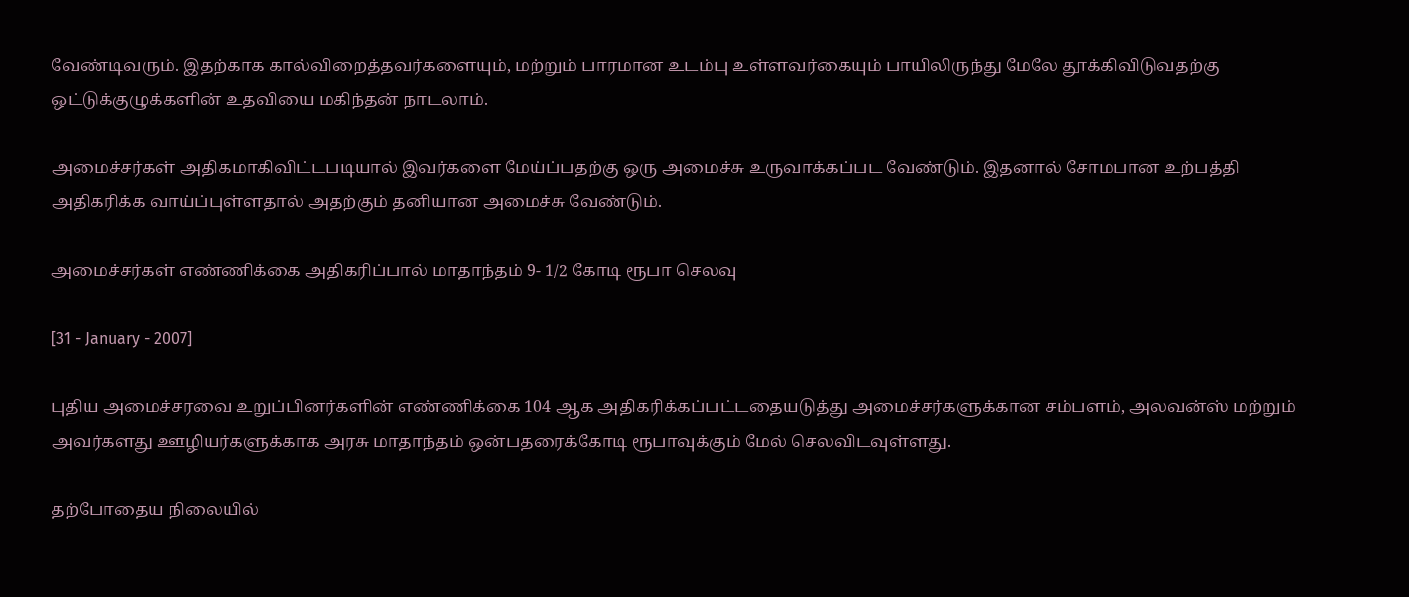வேண்டிவரும். இதற்காக கால்விறைத்தவர்களையும், மற்றும் பாரமான உடம்பு உள்ளவர்கையும் பாயிலிருந்து மேலே தூக்கிவிடுவதற்கு ஒட்டுக்குழுக்களின் உதவியை மகிந்தன் நாடலாம்.

அமைச்சர்கள் அதிகமாகிவிட்டபடியால் இவர்களை மேய்ப்பதற்கு ஒரு அமைச்சு உருவாக்கப்பட வேண்டும். இதனால் சோமபான உற்பத்தி அதிகரிக்க வாய்ப்புள்ளதால் அதற்கும் தனியான அமைச்சு வேண்டும்.

அமைச்சர்கள் எண்ணிக்கை அதிகரிப்பால் மாதாந்தம் 9- 1/2 கோடி ரூபா செலவு

[31 - January - 2007]

புதிய அமைச்சரவை உறுப்பினர்களின் எண்ணிக்கை 104 ஆக அதிகரிக்கப்பட்டதையடுத்து அமைச்சர்களுக்கான சம்பளம், அலவன்ஸ் மற்றும் அவர்களது ஊழியர்களுக்காக அரசு மாதாந்தம் ஒன்பதரைக்கோடி ரூபாவுக்கும் மேல் செலவிடவுள்ளது.

தற்போதைய நிலையில்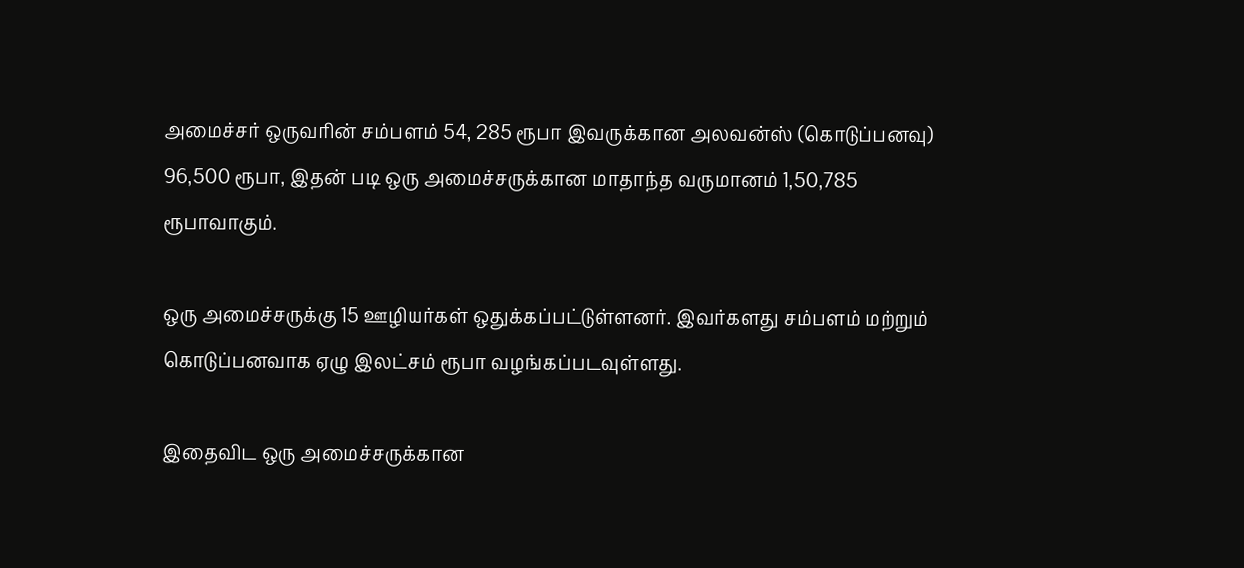அமைச்சர் ஒருவரின் சம்பளம் 54, 285 ரூபா இவருக்கான அலவன்ஸ் (கொடுப்பனவு) 96,500 ரூபா, இதன் படி ஒரு அமைச்சருக்கான மாதாந்த வருமானம் 1,50,785 ரூபாவாகும்.

ஒரு அமைச்சருக்கு 15 ஊழியர்கள் ஒதுக்கப்பட்டுள்ளனர். இவர்களது சம்பளம் மற்றும் கொடுப்பனவாக ஏழு இலட்சம் ரூபா வழங்கப்படவுள்ளது.

இதைவிட ஒரு அமைச்சருக்கான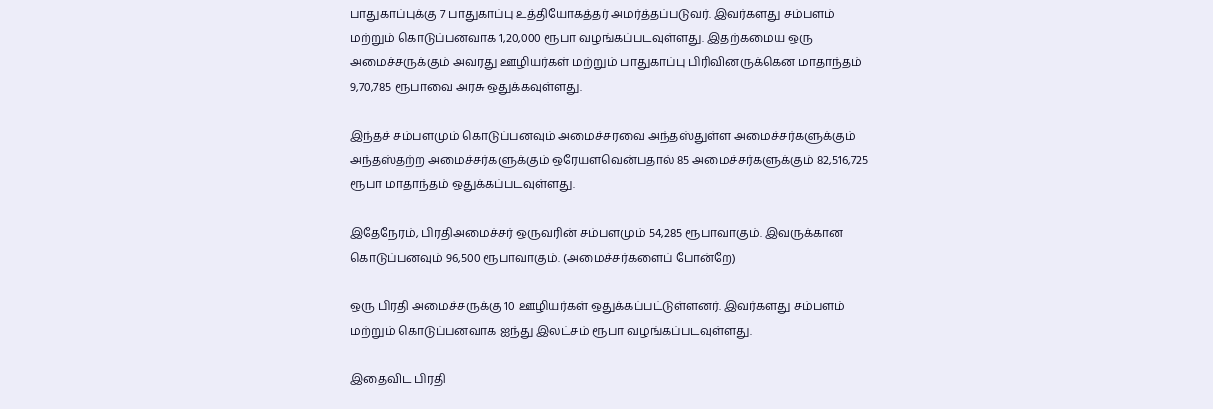பாதுகாப்புக்கு 7 பாதுகாப்பு உத்தியோகத்தர் அமர்த்தப்படுவர். இவர்களது சம்பளம் மற்றும் கொடுப்பனவாக 1,20,000 ரூபா வழங்கப்படவுள்ளது. இதற்கமைய ஒரு அமைச்சருக்கும் அவரது ஊழியர்கள் மற்றும் பாதுகாப்பு பிரிவினருக்கென மாதாந்தம் 9,70,785 ரூபாவை அரசு ஒதுக்கவுள்ளது.

இந்தச் சம்பளமும் கொடுப்பனவும் அமைச்சரவை அந்தஸ்துள்ள அமைச்சர்களுக்கும் அந்தஸ்தற்ற அமைச்சர்களுக்கும் ஒரேயளவென்பதால் 85 அமைச்சர்களுக்கும் 82,516,725 ரூபா மாதாந்தம் ஒதுக்கப்படவுள்ளது.

இதேநேரம், பிரதிஅமைச்சர் ஒருவரின் சம்பளமும் 54,285 ரூபாவாகும். இவருக்கான கொடுப்பனவும் 96,500 ரூபாவாகும். (அமைச்சர்களைப் போன்றே)

ஒரு பிரதி அமைச்சருக்கு 10 ஊழியர்கள் ஒதுக்கப்பட்டுள்ளனர். இவர்களது சம்பளம் மற்றும் கொடுப்பனவாக ஐந்து இலட்சம் ரூபா வழங்கப்படவுள்ளது.

இதைவிட பிரதி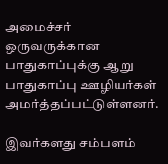அமைச்சர் ஒருவருக்கான பாதுகாப்புக்கு ஆறு பாதுகாப்பு ஊழியர்கள் அமர்த்தப்பட்டுள்ளனர்.

இவர்களது சம்பளம்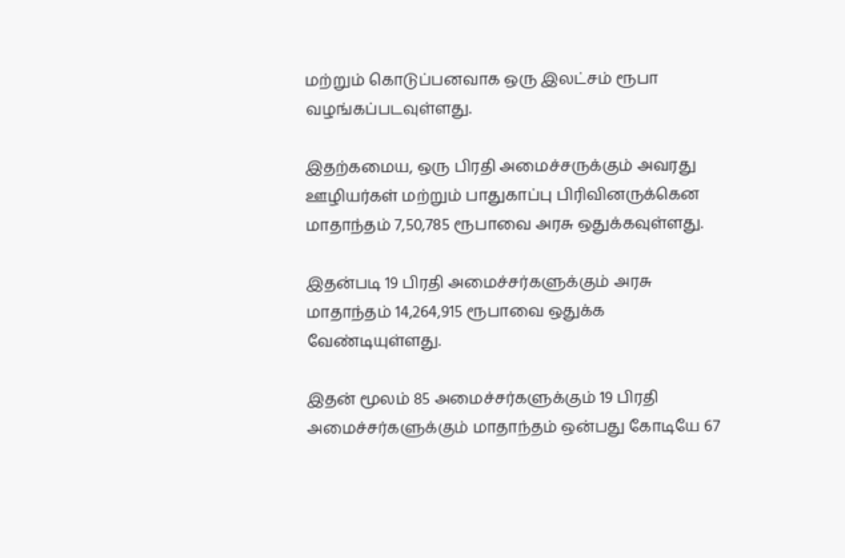மற்றும் கொடுப்பனவாக ஒரு இலட்சம் ரூபா வழங்கப்படவுள்ளது.

இதற்கமைய, ஒரு பிரதி அமைச்சருக்கும் அவரது ஊழியர்கள் மற்றும் பாதுகாப்பு பிரிவினருக்கென மாதாந்தம் 7,50,785 ரூபாவை அரசு ஒதுக்கவுள்ளது.

இதன்படி 19 பிரதி அமைச்சர்களுக்கும் அரசு மாதாந்தம் 14,264,915 ரூபாவை ஒதுக்க வேண்டியுள்ளது.

இதன் மூலம் 85 அமைச்சர்களுக்கும் 19 பிரதி அமைச்சர்களுக்கும் மாதாந்தம் ஒன்பது கோடியே 67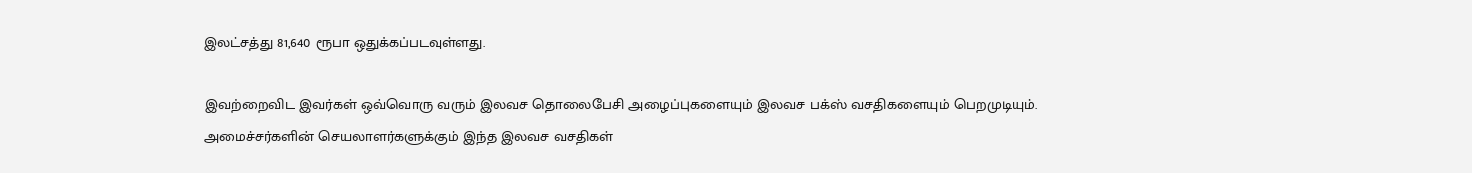இலட்சத்து 81,640 ரூபா ஒதுக்கப்படவுள்ளது.

இவற்றைவிட இவர்கள் ஒவ்வொரு வரும் இலவச தொலைபேசி அழைப்புகளையும் இலவச பக்ஸ் வசதிகளையும் பெறமுடியும். அமைச்சர்களின் செயலாளர்களுக்கும் இந்த இலவச வசதிகள்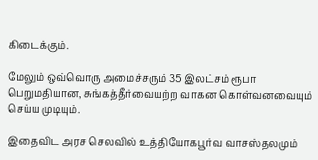கிடைக்கும்.

மேலும் ஒவ்வொரு அமைச்சரும் 35 இலட்சம் ரூபா பெறுமதியான, சுங்கத்தீர்வையற்ற வாகன கொள்வனவையும் செய்ய முடியும்.

இதைவிட அரச செலவில் உத்தியோகபூர்வ வாசஸ்தலமும்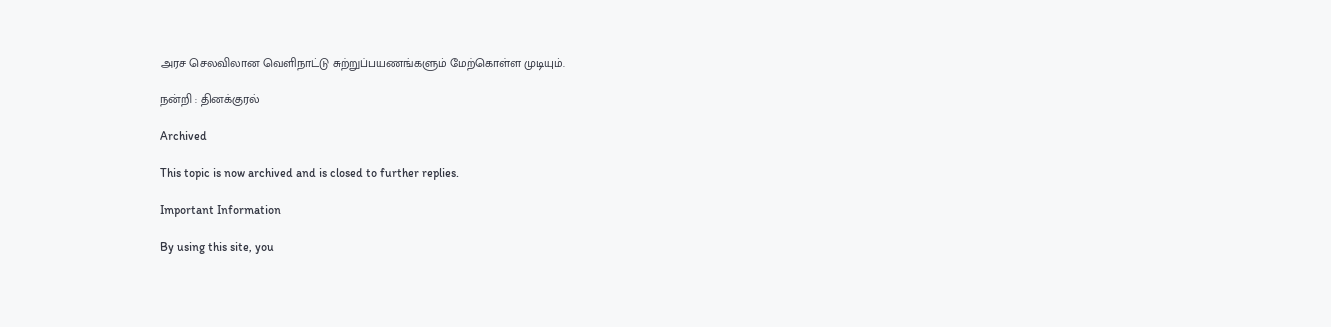அரச செலவிலான வெளிநாட்டு சுற்றுப்பயணங்களும் மேற்கொள்ள முடியும்.

நன்றி : தினக்குரல்

Archived

This topic is now archived and is closed to further replies.

Important Information

By using this site, you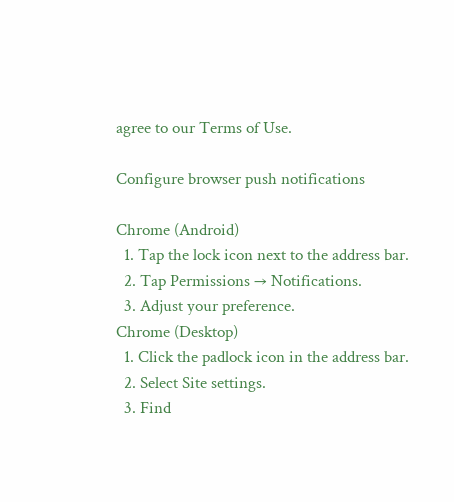agree to our Terms of Use.

Configure browser push notifications

Chrome (Android)
  1. Tap the lock icon next to the address bar.
  2. Tap Permissions → Notifications.
  3. Adjust your preference.
Chrome (Desktop)
  1. Click the padlock icon in the address bar.
  2. Select Site settings.
  3. Find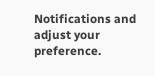Notifications and adjust your preference.